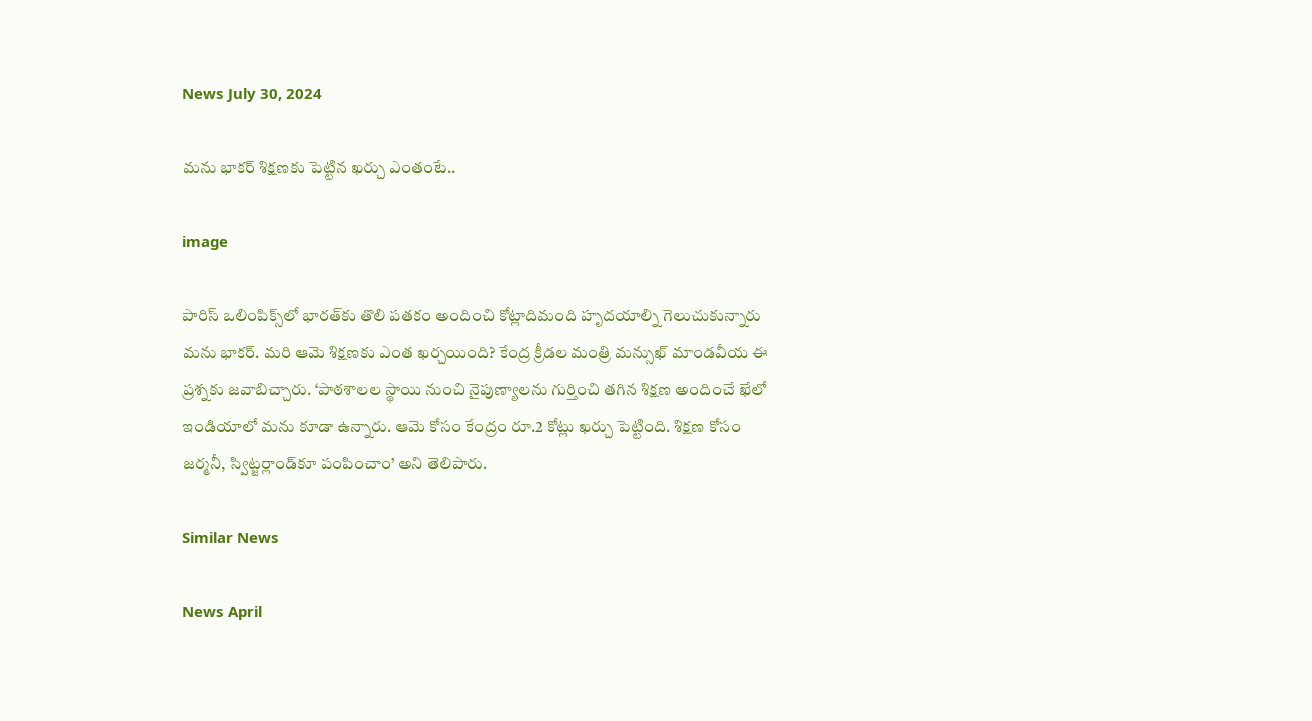News July 30, 2024

మను భాకర్ శిక్షణకు పెట్టిన ఖర్చు ఎంతంటే..

image

పారిస్ ఒలింపిక్స్‌లో భారత్‌కు తొలి పతకం అందించి కోట్లాదిమంది హృదయాల్ని గెలుచుకున్నారు మను భాకర్. మరి ఆమె శిక్షణకు ఎంత ఖర్చయింది? కేంద్ర క్రీడల మంత్రి మన్సుఖ్ మాండవీయ ఈ ప్రశ్నకు జవాబిచ్చారు. ‘పాఠశాలల స్థాయి నుంచి నైపుణ్యాలను గుర్తించి తగిన శిక్షణ అందించే ఖేలో ఇండియాలో మను కూడా ఉన్నారు. ఆమె కోసం కేంద్రం రూ.2 కోట్లు ఖర్చు పెట్టింది. శిక్షణ కోసం జర్మనీ, స్విట్జర్లాండ్‌కూ పంపించాం’ అని తెలిపారు.

Similar News

News April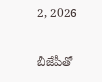2, 2026

బీజేపీతో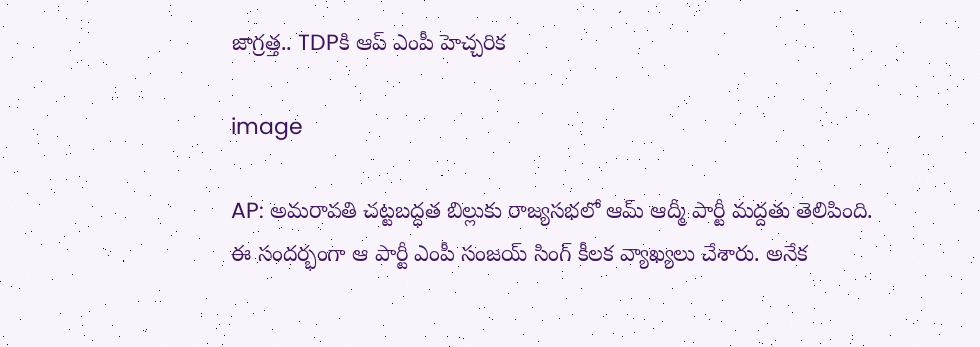జాగ్రత్త.. TDPకి ఆప్ ఎంపీ హెచ్చరిక

image

AP: అమరావతి చట్టబద్ధత బిల్లుకు రాజ్యసభలో ఆమ్ ఆద్మీ పార్టీ మద్దతు తెలిపింది. ఈ సందర్భంగా ఆ పార్టీ ఎంపీ సంజయ్ సింగ్ కీలక వ్యాఖ్యలు చేశారు. అనేక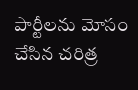పార్టీలను మోసం చేసిన చరిత్ర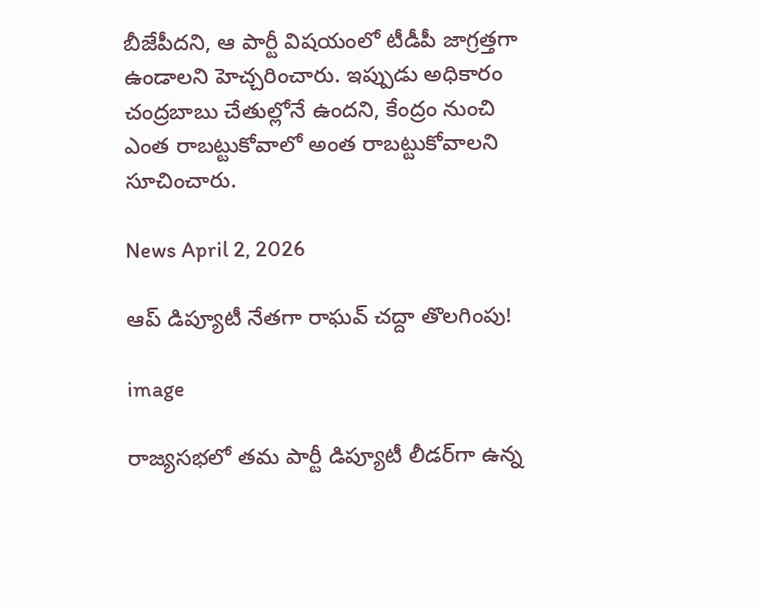బీజేపీదని, ఆ పార్టీ విషయంలో టీడీపీ జాగ్రత్తగా ఉండాలని హెచ్చరించారు. ఇప్పుడు అధికారం చంద్రబాబు చేతుల్లోనే ఉందని, కేంద్రం నుంచి ఎంత రాబట్టుకోవాలో అంత రాబట్టుకోవాలని సూచించారు.

News April 2, 2026

ఆప్ డిప్యూటీ నేతగా రాఘవ్ చద్దా తొలగింపు!

image

రాజ్యసభలో తమ పార్టీ డిప్యూటీ లీడర్‌గా ఉన్న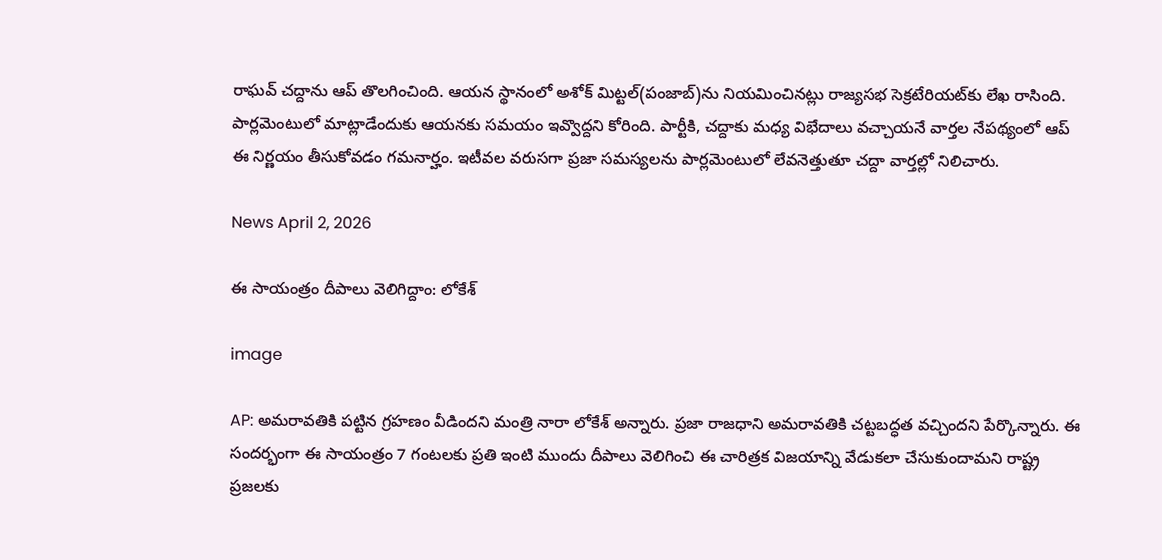రాఘవ్ చద్దాను ఆప్ తొలగించింది. ఆయన స్థానంలో అశోక్ మిట్టల్‌(పంజాబ్)ను నియమించినట్లు రాజ్యసభ సెక్రటేరియట్‌కు లేఖ రాసింది. పార్లమెంటులో మాట్లాడేందుకు ఆయనకు సమయం ఇవ్వొద్దని కోరింది. పార్టీకి, చద్దాకు మధ్య విభేదాలు వచ్చాయనే వార్తల నేపథ్యంలో ఆప్ ఈ నిర్ణయం తీసుకోవడం గమనార్హం. ఇటీవల వరుసగా ప్రజా సమస్యలను పార్లమెంటులో లేవనెత్తుతూ చద్దా వార్తల్లో నిలిచారు.

News April 2, 2026

ఈ సాయంత్రం దీపాలు వెలిగిద్దాం: లోకేశ్

image

AP: అమరావతికి పట్టిన గ్రహణం వీడిందని మంత్రి నారా లోకేశ్ అన్నారు. ప్రజా రాజధాని అమరావతికి చట్టబద్ధత వచ్చిందని పేర్కొన్నారు. ఈ సందర్భంగా ఈ సాయంత్రం 7 గంటలకు ప్రతి ఇంటి ముందు దీపాలు వెలిగించి ఈ చారిత్రక విజయాన్ని వేడుకలా చేసుకుందామని రాష్ట్ర ప్రజలకు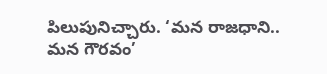పిలుపునిచ్చారు. ‘మన రాజధాని.. మన గౌరవం’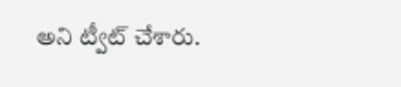అని ట్వీట్ చేశారు.